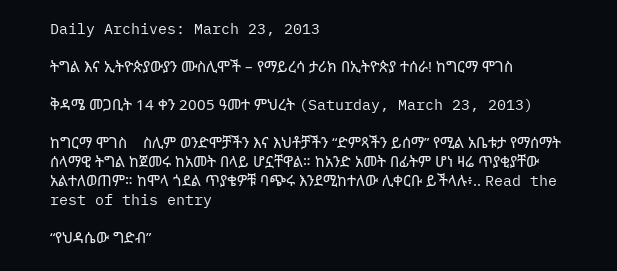Daily Archives: March 23, 2013

ትግል እና ኢትዮጵያውያን ሙስሊሞች – የማይረሳ ታሪክ በኢትዮጵያ ተሰራ! ከግርማ ሞገስ

ቅዳሜ መጋቢት 14 ቀን 2005 ዓመተ ምህረት (Saturday, March 23, 2013)

ከግርማ ሞገስ    ስሊም ወንድሞቻችን እና እህቶቻችን “ድምጻችን ይሰማ” የሚል አቤቱታ የማሰማት ሰላማዊ ትግል ከጀመሩ ከአመት በላይ ሆኗቸዋል። ከአንድ አመት በፊትም ሆነ ዛሬ ጥያቂያቸው አልተለወጠም። ከሞላ ጎደል ጥያቄዎቹ ባጭሩ እንደሚከተለው ሊቀርቡ ይችላሉ፥.. Read the rest of this entry

“የህዳሴው ግድብ”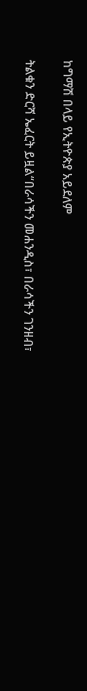ከግማሽ በላይ የኢትዮጵያ አይደለም

ትልቁን ድርሻ ኤፈርት ይዟል“በራሳችን መሐንዲስ፣ በራሳችን ገንዘብ፣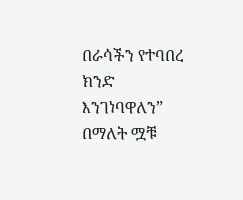በራሳችን የተባበረ ክንድ እንገነባዋለን” በማለት ሟቹ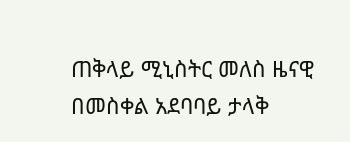ጠቅላይ ሚኒስትር መለስ ዜናዊ በመስቀል አደባባይ ታላቅ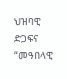ህዝባዊ ድጋፍና “መዓበላዊ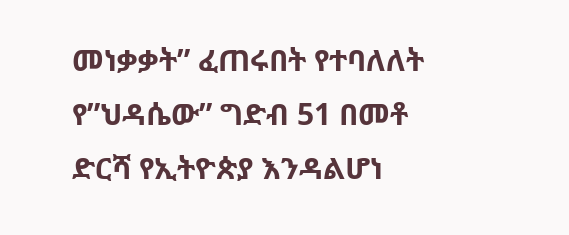መነቃቃት” ፈጠሩበት የተባለለት የ”ህዳሴው” ግድብ 51 በመቶ ድርሻ የኢትዮጵያ እንዳልሆነ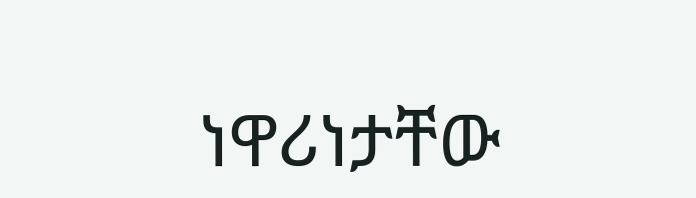ነዋሪነታቸው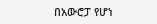በአውሮፓ የሆነ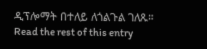ዲፕሎማት በተለይ ለጎልጉል ገለጹ። Read the rest of this entry